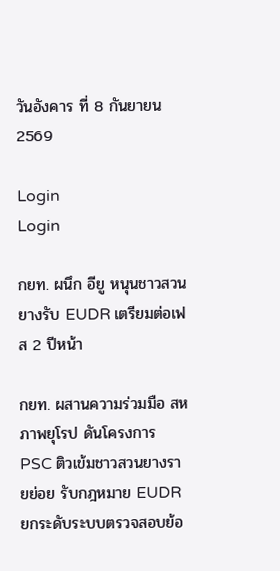วันอังคาร ที่ 8 กันยายน 2569

Login
Login

กยท. ผนึก อียู หนุนชาวสวนยางรับ EUDR เตรียมต่อเฟส 2 ปีหน้า

กยท. ผสานความร่วมมือ สหภาพยุโรป ดันโครงการ PSC ติวเข้มชาวสวนยางรายย่อย รับกฎหมาย EUDR ยกระดับระบบตรวจสอบย้อ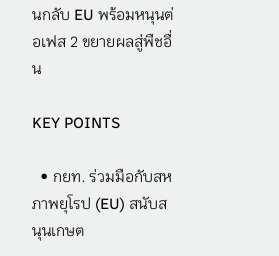นกลับ EU พร้อมหนุนต่อเฟส 2 ขยายผลสู่พืชอื่น

KEY POINTS

  • กยท. ร่วมมือกับสหภาพยุโรป (EU) สนับสนุนเกษต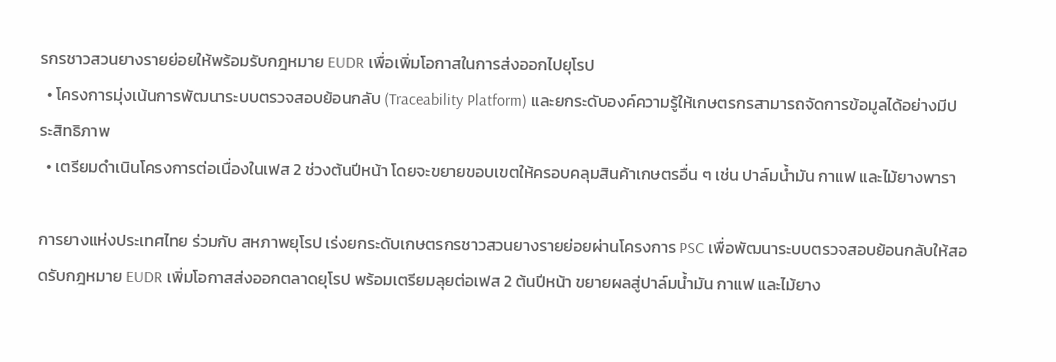รกรชาวสวนยางรายย่อยให้พร้อมรับกฎหมาย EUDR เพื่อเพิ่มโอกาสในการส่งออกไปยุโรป
  • โครงการมุ่งเน้นการพัฒนาระบบตรวจสอบย้อนกลับ (Traceability Platform) และยกระดับองค์ความรู้ให้เกษตรกรสามารถจัดการข้อมูลได้อย่างมีประสิทธิภาพ
  • เตรียมดำเนินโครงการต่อเนื่องในเฟส 2 ช่วงต้นปีหน้า โดยจะขยายขอบเขตให้ครอบคลุมสินค้าเกษตรอื่น ๆ เช่น ปาล์มน้ำมัน กาแฟ และไม้ยางพารา

การยางแห่งประเทศไทย ร่วมกับ สหภาพยุโรป เร่งยกระดับเกษตรกรชาวสวนยางรายย่อยผ่านโครงการ PSC เพื่อพัฒนาระบบตรวจสอบย้อนกลับให้สอดรับกฎหมาย EUDR เพิ่มโอกาสส่งออกตลาดยุโรป พร้อมเตรียมลุยต่อเฟส 2 ต้นปีหน้า ขยายผลสู่ปาล์มน้ำมัน กาแฟ และไม้ยาง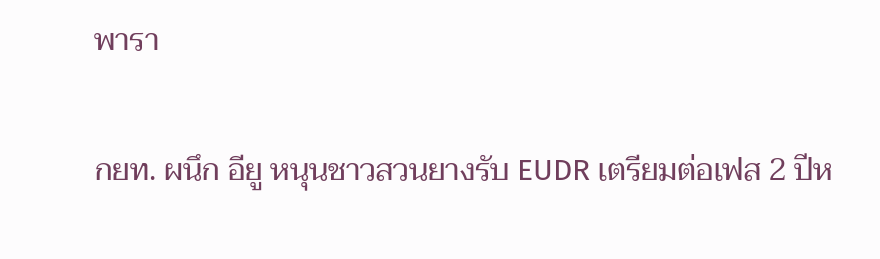พารา

กยท. ผนึก อียู หนุนชาวสวนยางรับ EUDR เตรียมต่อเฟส 2 ปีห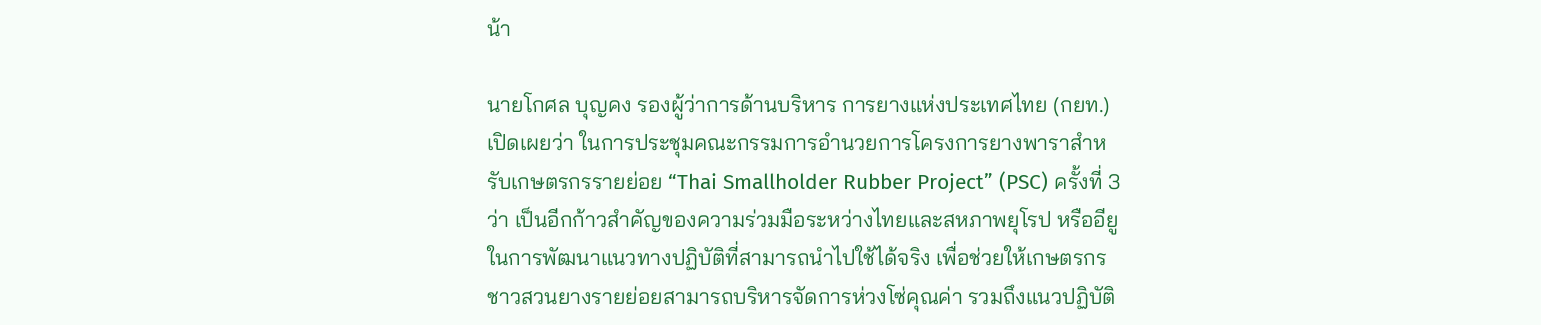น้า

นายโกศล บุญคง รองผู้ว่าการด้านบริหาร การยางแห่งประเทศไทย (กยท.) เปิดเผยว่า ในการประชุมคณะกรรมการอำนวยการโครงการยางพาราสำหรับเกษตรกรรายย่อย “Thai Smallholder Rubber Project” (PSC) ครั้งที่ 3 ว่า เป็นอีกก้าวสำคัญของความร่วมมือระหว่างไทยและสหภาพยุโรป หรืออียู  ในการพัฒนาแนวทางปฏิบัติที่สามารถนำไปใช้ได้จริง เพื่อช่วยให้เกษตรกรชาวสวนยางรายย่อยสามารถบริหารจัดการห่วงโซ่คุณค่า รวมถึงแนวปฏิบัติ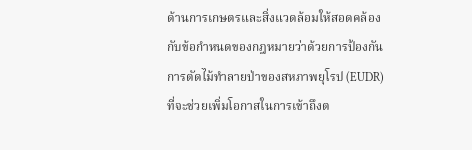ด้านการเกษตรและสิ่งแวดล้อมให้สอดคล้องกับข้อกำหนดของกฎหมายว่าด้วยการป้องกันการตัดไม้ทำลายป่าของสหภาพยุโรป (EUDR) ที่จะช่วยเพิ่มโอกาสในการเข้าถึงต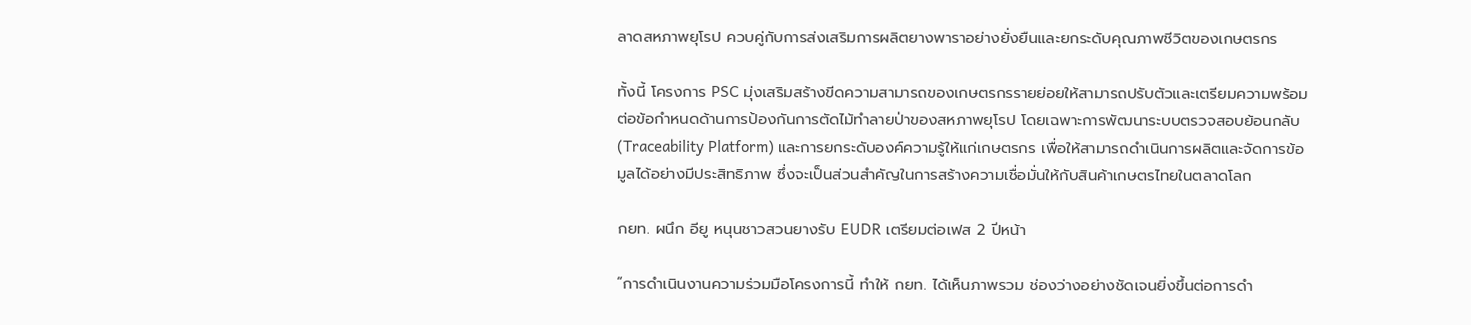ลาดสหภาพยุโรป ควบคู่กับการส่งเสริมการผลิตยางพาราอย่างยั่งยืนและยกระดับคุณภาพชีวิตของเกษตรกร

ทั้งนี้ โครงการ PSC มุ่งเสริมสร้างขีดความสามารถของเกษตรกรรายย่อยให้สามารถปรับตัวและเตรียมความพร้อมต่อข้อกำหนดด้านการป้องกันการตัดไม้ทำลายป่าของสหภาพยุโรป โดยเฉพาะการพัฒนาระบบตรวจสอบย้อนกลับ (Traceability Platform) และการยกระดับองค์ความรู้ให้แก่เกษตรกร เพื่อให้สามารถดำเนินการผลิตและจัดการข้อมูลได้อย่างมีประสิทธิภาพ ซึ่งจะเป็นส่วนสำคัญในการสร้างความเชื่อมั่นให้กับสินค้าเกษตรไทยในตลาดโลก

กยท. ผนึก อียู หนุนชาวสวนยางรับ EUDR เตรียมต่อเฟส 2 ปีหน้า

“การดำเนินงานความร่วมมือโครงการนี้ ทำให้ กยท. ได้เห็นภาพรวม ช่องว่างอย่างชัดเจนยิ่งขึ้นต่อการดำ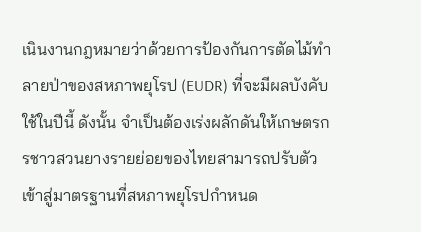เนินงานกฎหมายว่าด้วยการป้องกันการตัดไม้ทำลายป่าของสหภาพยุโรป (EUDR) ที่จะมีผลบังคับใช้ในปีนี้ ดังนั้น จำเป็นต้องเร่งผลักดันให้เกษตรกรชาวสวนยางรายย่อยของไทยสามารถปรับตัวเข้าสู่มาตรฐานที่สหภาพยุโรปกำหนด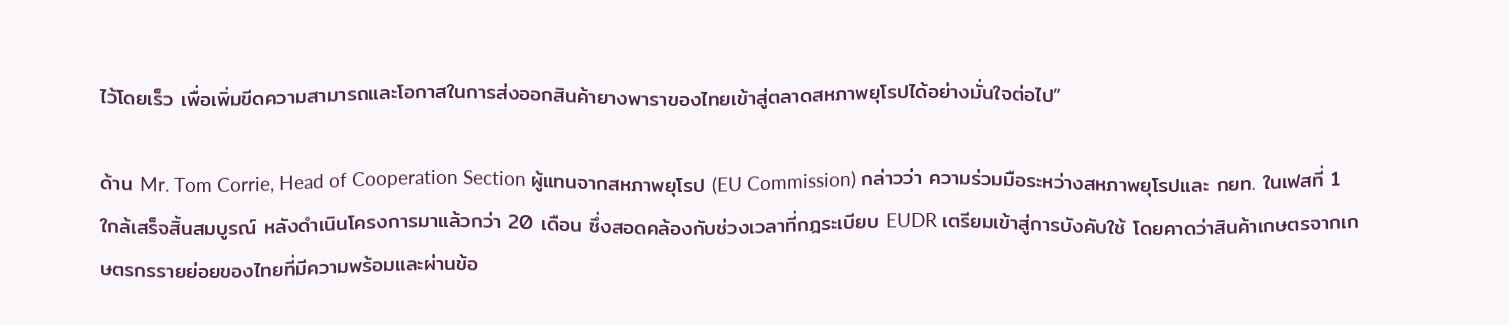ไว้โดยเร็ว เพื่อเพิ่มขีดความสามารถและโอกาสในการส่งออกสินค้ายางพาราของไทยเข้าสู่ตลาดสหภาพยุโรปได้อย่างมั่นใจต่อไป”

ด้าน Mr. Tom Corrie, Head of Cooperation Section ผู้แทนจากสหภาพยุโรป (EU Commission) กล่าวว่า ความร่วมมือระหว่างสหภาพยุโรปและ กยท. ในเฟสที่ 1 ใกล้เสร็จสิ้นสมบูรณ์ หลังดำเนินโครงการมาแล้วกว่า 20 เดือน ซึ่งสอดคล้องกับช่วงเวลาที่กฎระเบียบ EUDR เตรียมเข้าสู่การบังคับใช้ โดยคาดว่าสินค้าเกษตรจากเกษตรกรรายย่อยของไทยที่มีความพร้อมและผ่านข้อ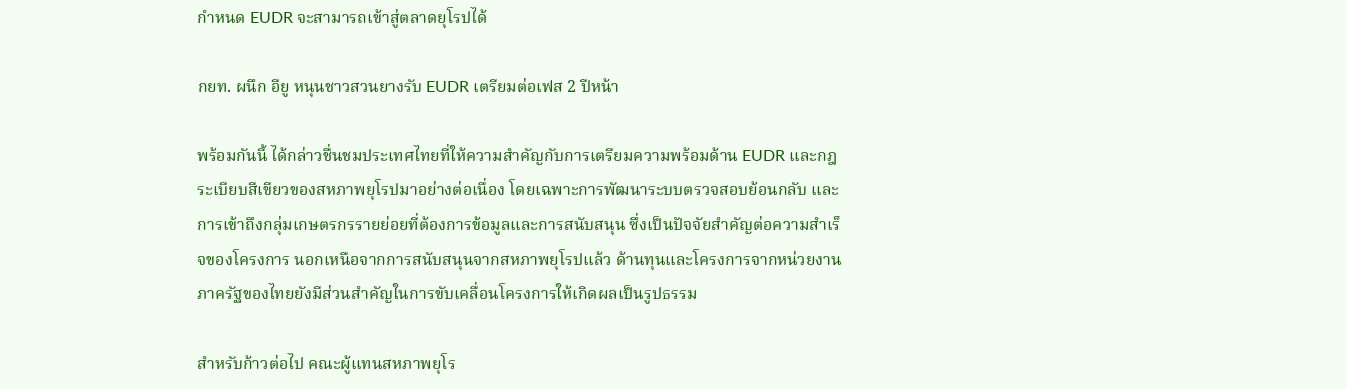กำหนด EUDR จะสามารถเข้าสู่ตลาดยุโรปได้

กยท. ผนึก อียู หนุนชาวสวนยางรับ EUDR เตรียมต่อเฟส 2 ปีหน้า

พร้อมกันนี้ ได้กล่าวชื่นชมประเทศไทยที่ให้ความสำคัญกับการเตรียมความพร้อมด้าน EUDR และกฎระเบียบสีเขียวของสหภาพยุโรปมาอย่างต่อเนื่อง โดยเฉพาะการพัฒนาระบบตรวจสอบย้อนกลับ และการเข้าถึงกลุ่มเกษตรกรรายย่อยที่ต้องการข้อมูลและการสนับสนุน ซึ่งเป็นปัจจัยสำคัญต่อความสำเร็จของโครงการ นอกเหนือจากการสนับสนุนจากสหภาพยุโรปแล้ว ด้านทุนและโครงการจากหน่วยงานภาครัฐของไทยยังมีส่วนสำคัญในการขับเคลื่อนโครงการให้เกิดผลเป็นรูปธรรม

สำหรับก้าวต่อไป คณะผู้แทนสหภาพยุโร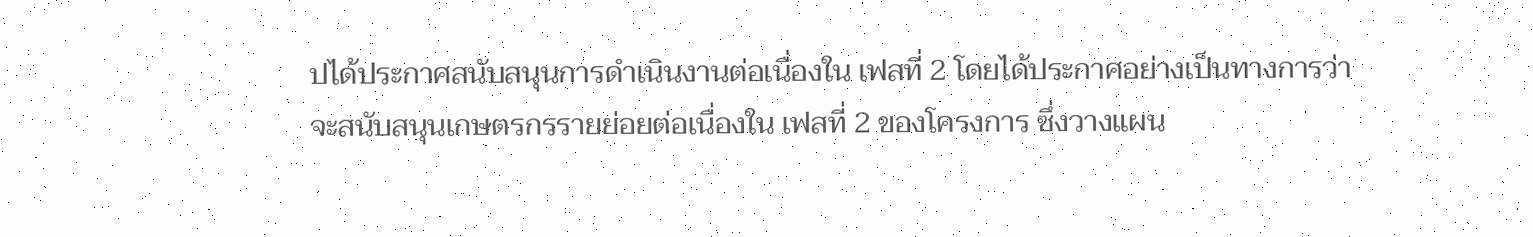ปได้ประกาศสนับสนุนการดำเนินงานต่อเนื่องใน เฟสที่ 2 โดยได้ประกาศอย่างเป็นทางการว่าจะสนับสนุนเกษตรกรรายย่อยต่อเนื่องใน เฟสที่ 2 ของโครงการ ซึ่งวางแผน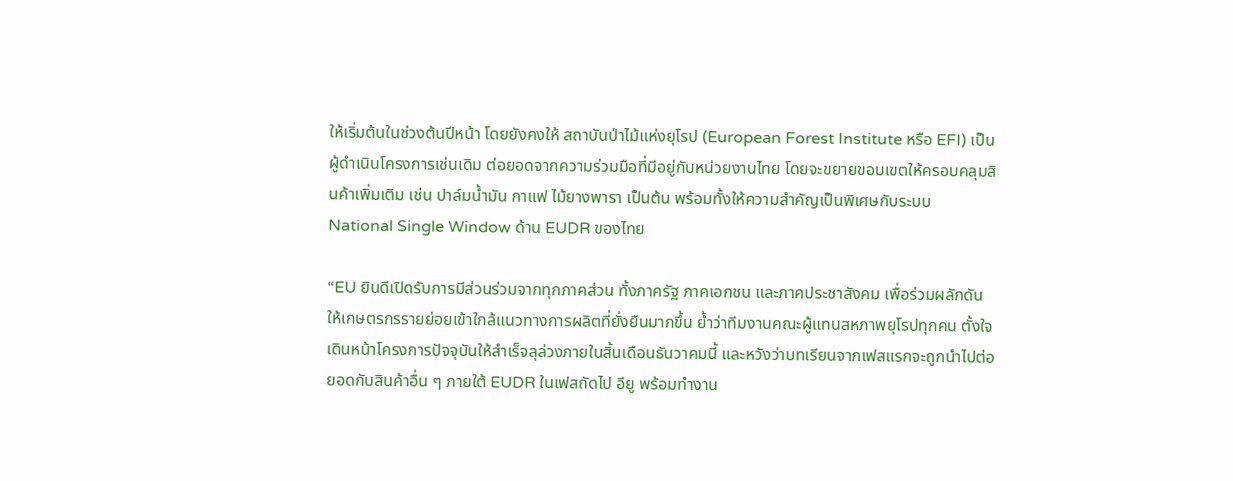ให้เริ่มต้นในช่วงต้นปีหน้า โดยยังคงให้ สถาบันป่าไม้แห่งยุโรป (European Forest Institute หรือ EFI) เป็นผู้ดำเนินโครงการเช่นเดิม ต่อยอดจากความร่วมมือที่มีอยู่กับหน่วยงานไทย โดยจะขยายขอบเขตให้ครอบคลุมสินค้าเพิ่มเติม เช่น ปาล์มน้ำมัน กาแฟ ไม้ยางพารา เป็นต้น พร้อมทั้งให้ความสำคัญเป็นพิเศษกับระบบ National Single Window ด้าน EUDR ของไทย

“EU ยินดีเปิดรับการมีส่วนร่วมจากทุกภาคส่วน ทั้งภาครัฐ ภาคเอกชน และภาคประชาสังคม เพื่อร่วมผลักดันให้เกษตรกรรายย่อยเข้าใกล้แนวทางการผลิตที่ยั่งยืนมากขึ้น ย้ำว่าทีมงานคณะผู้แทนสหภาพยุโรปทุกคน ตั้งใจเดินหน้าโครงการปัจจุบันให้สำเร็จลุล่วงภายในสิ้นเดือนธันวาคมนี้ และหวังว่าบทเรียนจากเฟสแรกจะถูกนำไปต่อยอดกับสินค้าอื่น ๆ ภายใต้ EUDR ในเฟสถัดไป อียู พร้อมทำงาน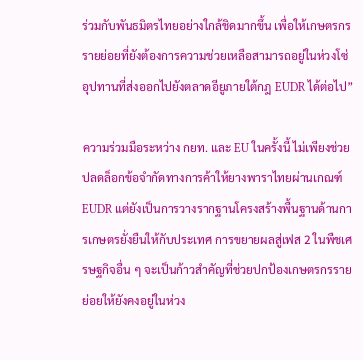ร่วมกับพันธมิตรไทยอย่างใกล้ชิดมากขึ้น เพื่อให้เกษตรกรรายย่อยที่ยังต้องการความช่วยเหลือสามารถอยู่ในห่วงโซ่อุปทานที่ส่งออกไปยังตลาดอียูภายใต้กฎ EUDR ได้ต่อไป”

ความร่วมมือระหว่าง กยท. และ EU ในครั้งนี้ ไม่เพียงช่วยปลดล็อกข้อจำกัดทางการค้าให้ยางพาราไทยผ่านเกณฑ์ EUDR แต่ยังเป็นการวางรากฐานโครงสร้างพื้นฐานด้านการเกษตรยั่งยืนให้กับประเทศ การขยายผลสู่เฟส 2 ในพืชเศรษฐกิจอื่น ๆ จะเป็นก้าวสำคัญที่ช่วยปกป้องเกษตรกรรายย่อยให้ยังคงอยู่ในห่วง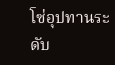โซ่อุปทานระดับ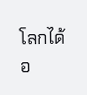โลกได้อ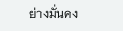ย่างมั่นคง